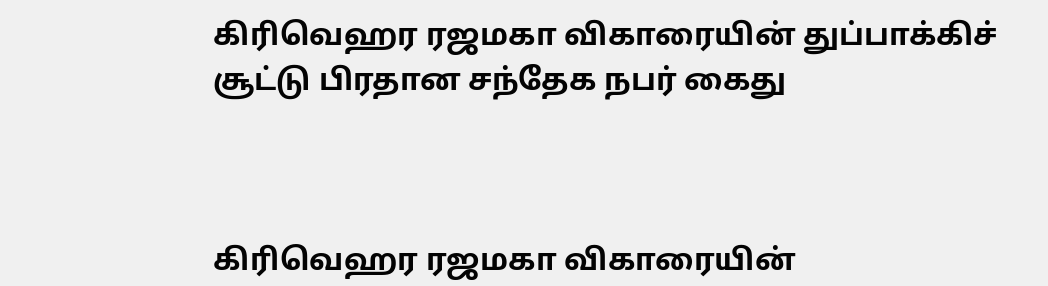கிரிவெஹர ரஜமகா விகாரையின் துப்பாக்கிச் சூட்டு பிரதான சந்தேக நபர் கைது



கிரிவெஹர ரஜமகா விகாரையின்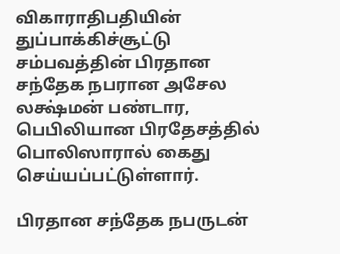விகாராதிபதியின் துப்பாக்கிச்சூட்டு சம்பவத்தின் பிரதான சந்தேக நபரான அசேல லக்ஷ்மன் பண்டார, பெபிலியான பிரதேசத்தில் பொலிஸாரால் கைது செய்யப்பட்டுள்ளார்.

பிரதான சந்தேக நபருடன்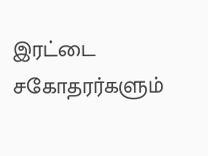இரட்டை சகோதரர்களும்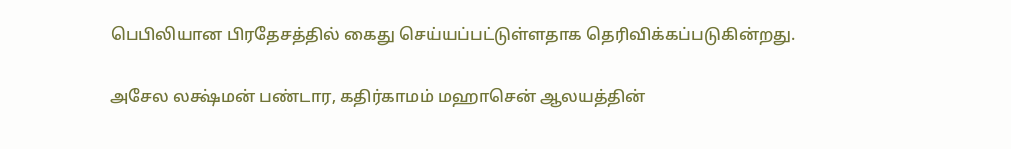பெபிலியான பிரதேசத்தில் கைது செய்யப்பட்டுள்ளதாக தெரிவிக்கப்படுகின்றது.

அசேல லக்ஷ்மன் பண்டார, கதிர்காமம் மஹாசென் ஆலயத்தின்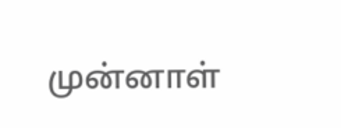முன்னாள்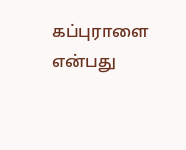கப்புராளை என்பது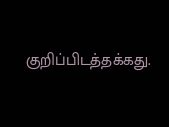குறிப்பிடத்தக்கது.